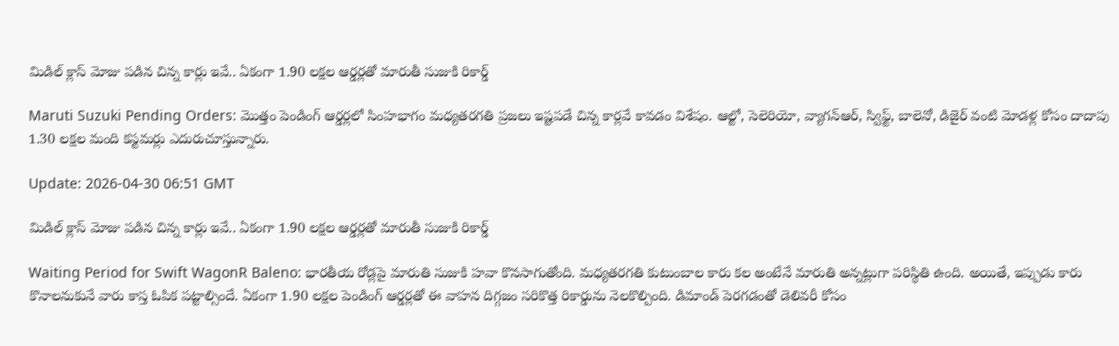మిడిల్ క్లాస్ మోజు పడిన చిన్న కార్లు ఇవే.. ఏకంగా 1.90 లక్షల ఆర్డర్లతో మారుతీ సుజుకి రికార్డ్

Maruti Suzuki Pending Orders: మొత్తం పెండింగ్ ఆర్డర్లలో సింహభాగం మధ్యతరగతి ప్రజలు ఇష్టపడే చిన్న కార్లవే కావడం విశేషం. ఆల్టో, సెలెరియో, వ్యాగన్ఆర్, స్విఫ్ట్, బాలెనో, డిజైర్ వంటి మోడళ్ల కోసం దాదాపు 1.30 లక్షల మంది కస్టమర్లు ఎదురుచూస్తున్నారు.

Update: 2026-04-30 06:51 GMT

మిడిల్ క్లాస్ మోజు పడిన చిన్న కార్లు ఇవే.. ఏకంగా 1.90 లక్షల ఆర్డర్లతో మారుతీ సుజుకి రికార్డ్

Waiting Period for Swift WagonR Baleno: భారతీయ రోడ్లపై మారుతి సుజుకి హవా కొనసాగుతోంది. మధ్యతరగతి కుటుంబాల కారు కల అంటేనే మారుతి అన్నట్లుగా పరిస్థితి ఉంది. అయితే, ఇప్పుడు కారు కొనాలనుకునే వారు కాస్త ఓపిక పట్టాల్సిందే. ఏకంగా 1.90 లక్షల పెండింగ్ ఆర్డర్లతో ఈ వాహన దిగ్గజం సరికొత్త రికార్డును నెలకొల్పింది. డిమాండ్ పెరగడంతో డెలివరీ కోసం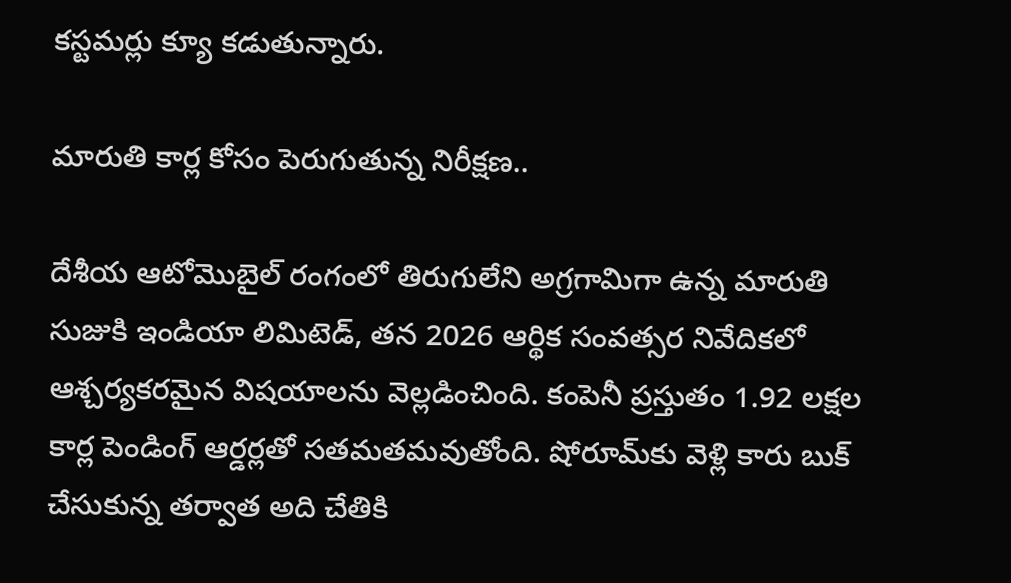కస్టమర్లు క్యూ కడుతున్నారు.

మారుతి కార్ల కోసం పెరుగుతున్న నిరీక్షణ..

దేశీయ ఆటోమొబైల్ రంగంలో తిరుగులేని అగ్రగామిగా ఉన్న మారుతి సుజుకి ఇండియా లిమిటెడ్, తన 2026 ఆర్థిక సంవత్సర నివేదికలో ఆశ్చర్యకరమైన విషయాలను వెల్లడించింది. కంపెనీ ప్రస్తుతం 1.92 లక్షల కార్ల పెండింగ్ ఆర్డర్లతో సతమతమవుతోంది. షోరూమ్‌కు వెళ్లి కారు బుక్ చేసుకున్న తర్వాత అది చేతికి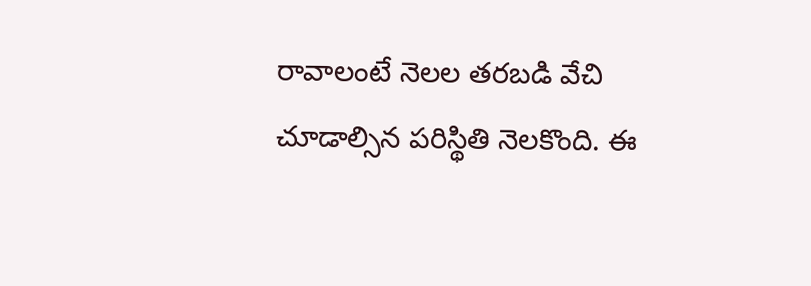రావాలంటే నెలల తరబడి వేచి చూడాల్సిన పరిస్థితి నెలకొంది. ఈ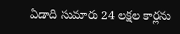ఏడాది సుమారు 24 లక్షల కార్లను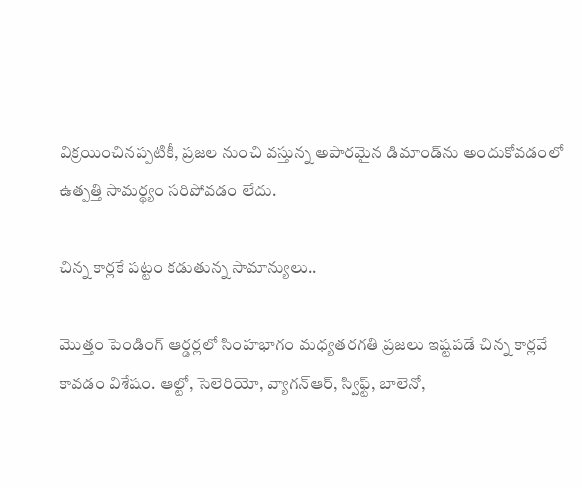విక్రయించినప్పటికీ, ప్రజల నుంచి వస్తున్న అపారమైన డిమాండ్‌ను అందుకోవడంలో ఉత్పత్తి సామర్థ్యం సరిపోవడం లేదు.

చిన్న కార్లకే పట్టం కడుతున్న సామాన్యులు..

మొత్తం పెండింగ్ ఆర్డర్లలో సింహభాగం మధ్యతరగతి ప్రజలు ఇష్టపడే చిన్న కార్లవే కావడం విశేషం. ఆల్టో, సెలెరియో, వ్యాగన్ఆర్, స్విఫ్ట్, బాలెనో,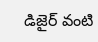డిజైర్ వంటి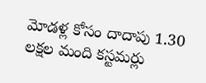మోడళ్ల కోసం దాదాపు 1.30 లక్షల మంది కస్టమర్లు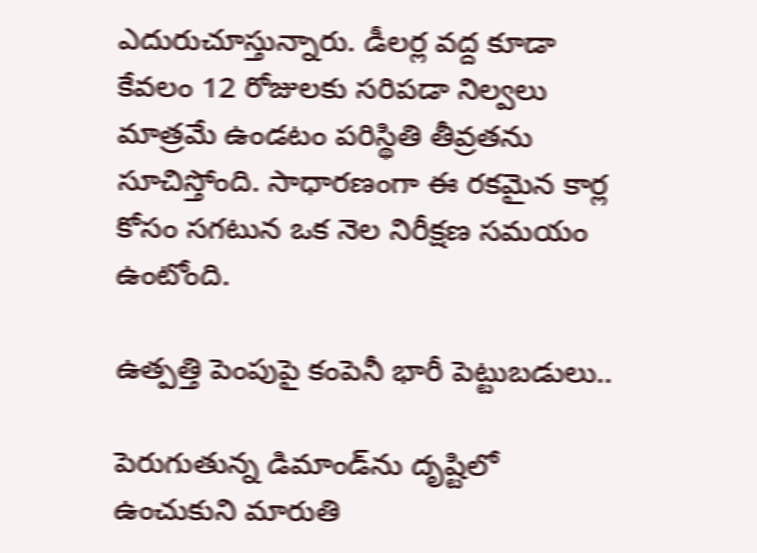ఎదురుచూస్తున్నారు. డీలర్ల వద్ద కూడా కేవలం 12 రోజులకు సరిపడా నిల్వలు మాత్రమే ఉండటం పరిస్థితి తీవ్రతను సూచిస్తోంది. సాధారణంగా ఈ రకమైన కార్ల కోసం సగటున ఒక నెల నిరీక్షణ సమయం ఉంటోంది.

ఉత్పత్తి పెంపుపై కంపెనీ భారీ పెట్టుబడులు..

పెరుగుతున్న డిమాండ్‌ను దృష్టిలో ఉంచుకుని మారుతి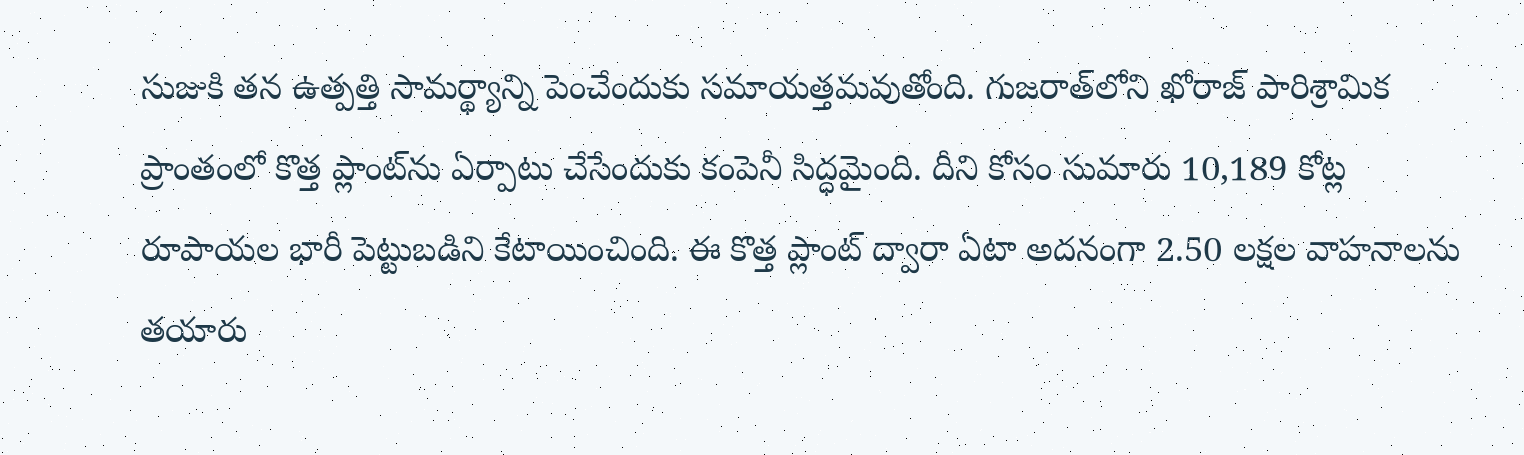సుజుకి తన ఉత్పత్తి సామర్థ్యాన్ని పెంచేందుకు సమాయత్తమవుతోంది. గుజరాత్‌లోని ఖోరాజ్ పారిశ్రామిక ప్రాంతంలో కొత్త ప్లాంట్‌ను ఏర్పాటు చేసేందుకు కంపెనీ సిద్ధమైంది. దీని కోసం సుమారు 10,189 కోట్ల రూపాయల భారీ పెట్టుబడిని కేటాయించింది. ఈ కొత్త ప్లాంట్ ద్వారా ఏటా అదనంగా 2.50 లక్షల వాహనాలను తయారు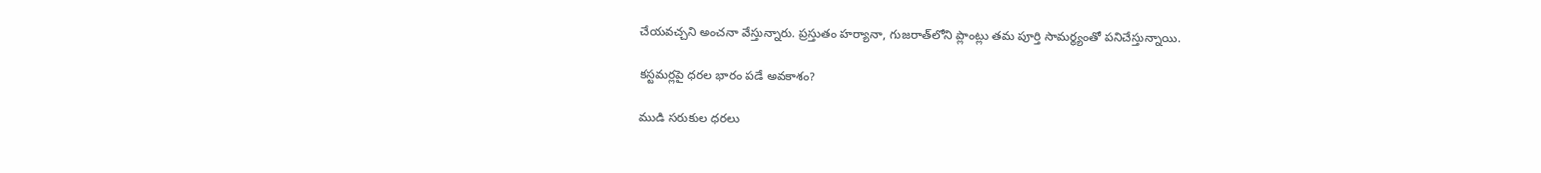చేయవచ్చని అంచనా వేస్తున్నారు. ప్రస్తుతం హర్యానా, గుజరాత్‌లోని ప్లాంట్లు తమ పూర్తి సామర్థ్యంతో పనిచేస్తున్నాయి.

కస్టమర్లపై ధరల భారం పడే అవకాశం?

ముడి సరుకుల ధరలు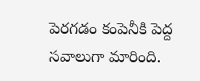పెరగడం కంపెనీకి పెద్ద సవాలుగా మారింది.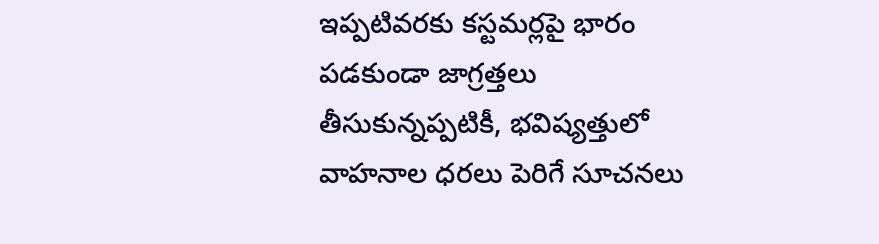ఇప్పటివరకు కస్టమర్లపై భారం పడకుండా జాగ్రత్తలు తీసుకున్నప్పటికీ, భవిష్యత్తులో వాహనాల ధరలు పెరిగే సూచనలు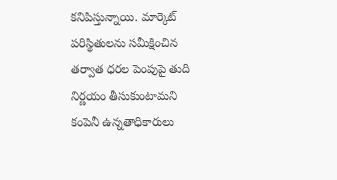కనిపిస్తున్నాయి. మార్కెట్ పరిస్థితులను సమీక్షించిన తర్వాత ధరల పెంపుపై తుది నిర్ణయం తీసుకుంటామని కంపెనీ ఉన్నతాధికారులు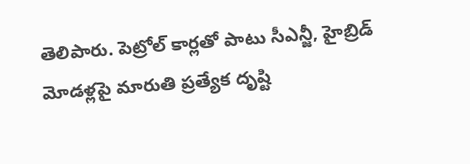తెలిపారు. పెట్రోల్ కార్లతో పాటు సీఎన్జీ, హైబ్రిడ్ మోడళ్లపై మారుతి ప్రత్యేక దృష్టి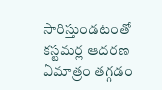సారిస్తుండటంతో కస్టమర్ల ఆదరణ ఏమాత్రం తగ్గడం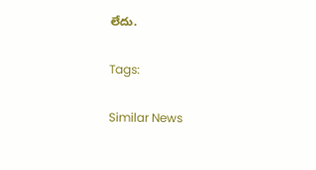లేదు.

Tags:

Similar News